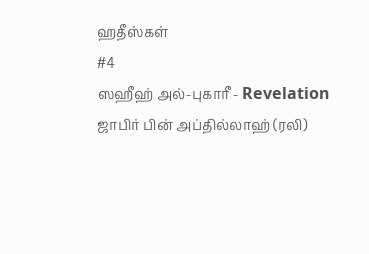ஹதீஸ்கள்
#4
ஸஹீஹ் அல்-புகாரீ - Revelation
ஜாபிர் பின் அப்தில்லாஹ் (ரலி)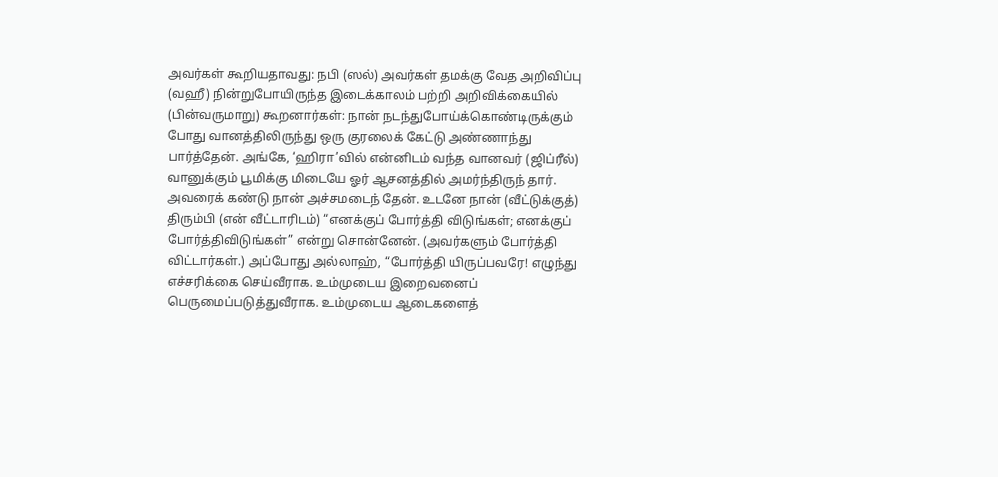அவர்கள் கூறியதாவது: நபி (ஸல்) அவர்கள் தமக்கு வேத அறிவிப்பு (வஹீ) நின்றுபோயிருந்த இடைக்காலம் பற்றி அறிவிக்கையில் (பின்வருமாறு) கூறனார்கள்: நான் நடந்துபோய்க்கொண்டிருக்கும் போது வானத்திலிருந்து ஒரு குரலைக் கேட்டு அண்ணாந்து பார்த்தேன். அங்கே, ‘ஹிரா’வில் என்னிடம் வந்த வானவர் (ஜிப்ரீல்) வானுக்கும் பூமிக்கு மிடையே ஓர் ஆசனத்தில் அமர்ந்திருந் தார். அவரைக் கண்டு நான் அச்சமடைந் தேன். உடனே நான் (வீட்டுக்குத்) திரும்பி (என் வீட்டாரிடம்) “எனக்குப் போர்த்தி விடுங்கள்; எனக்குப் போர்த்திவிடுங்கள்” என்று சொன்னேன். (அவர்களும் போர்த்தி விட்டார்கள்.) அப்போது அல்லாஹ், “போர்த்தி யிருப்பவரே! எழுந்து எச்சரிக்கை செய்வீராக. உம்முடைய இறைவனைப் பெருமைப்படுத்துவீராக. உம்முடைய ஆடைகளைத்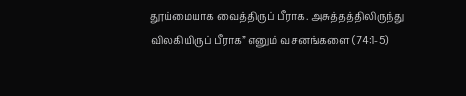தூய்மையாக வைத்திருப் பீராக. அசுத்தத்திலிருந்து விலகியிருப் பீராக” எனும் வசனங்களை (74:1-5)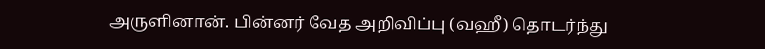அருளினான். பின்னர் வேத அறிவிப்பு (வஹீ) தொடர்ந்து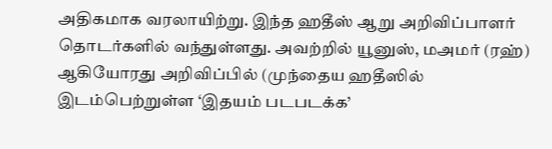அதிகமாக வரலாயிற்று. இந்த ஹதீஸ் ஆறு அறிவிப்பாளர் தொடர்களில் வந்துள்ளது. அவற்றில் யூனுஸ், மஅமர் (ரஹ்) ஆகியோரது அறிவிப்பில் (முந்தைய ஹதீஸில் இடம்பெற்றுள்ள ‘இதயம் படபடக்க’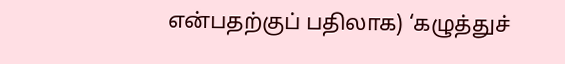என்பதற்குப் பதிலாக) ‘கழுத்துச்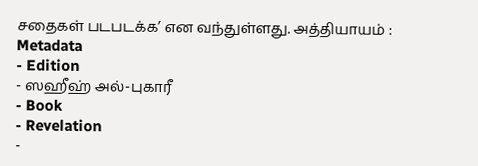சதைகள் படபடக்க’ என வந்துள்ளது. அத்தியாயம் :
Metadata
- Edition
- ஸஹீஹ் அல்-புகாரீ
- Book
- Revelation
-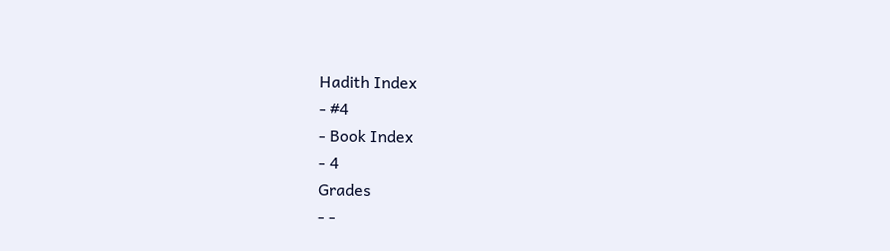Hadith Index
- #4
- Book Index
- 4
Grades
- -